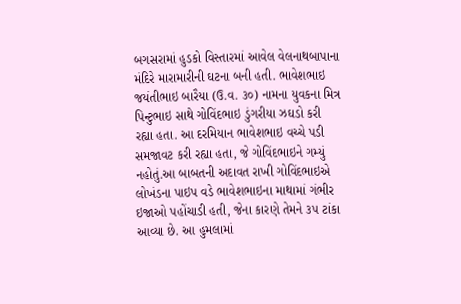બગસરામાં હુડકો વિસ્તારમાં આવેલ વેલનાથબાપાના મંદિરે મારામારીની ઘટના બની હતી. ભાવેશભાઇ જયંતીભાઇ બારૈયા (ઉ.વ. ૩૦) નામના યુવકના મિત્ર પિન્ટુભાઇ સાથે ગોવિંદભાઇ ડુંગરીયા ઝઘડો કરી રહ્યા હતા. આ દરમિયાન ભાવેશભાઇ વચ્ચે પડી સમજાવટ કરી રહ્યા હતા, જે ગોવિંદભાઇને ગમ્યું નહોતું.આ બાબતની અદાવત રાખી ગોવિંદભાઇએ લોખંડના પાઇપ વડે ભાવેશભાઇના માથામાં ગંભીર ઇજાઓ પહોંચાડી હતી, જેના કારણે તેમને ૩૫ ટાંકા આવ્યા છે. આ હુમલામાં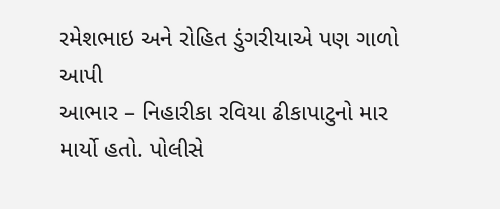રમેશભાઇ અને રોહિત ડુંગરીયાએ પણ ગાળો આપી
આભાર – નિહારીકા રવિયા ઢીકાપાટુનો માર માર્યો હતો. પોલીસે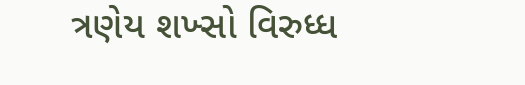ત્રણેય શખ્સો વિરુધ્ધ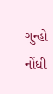ગુન્હો નોંધી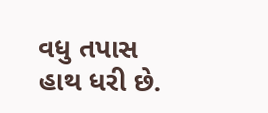વધુ તપાસ હાથ ધરી છે.